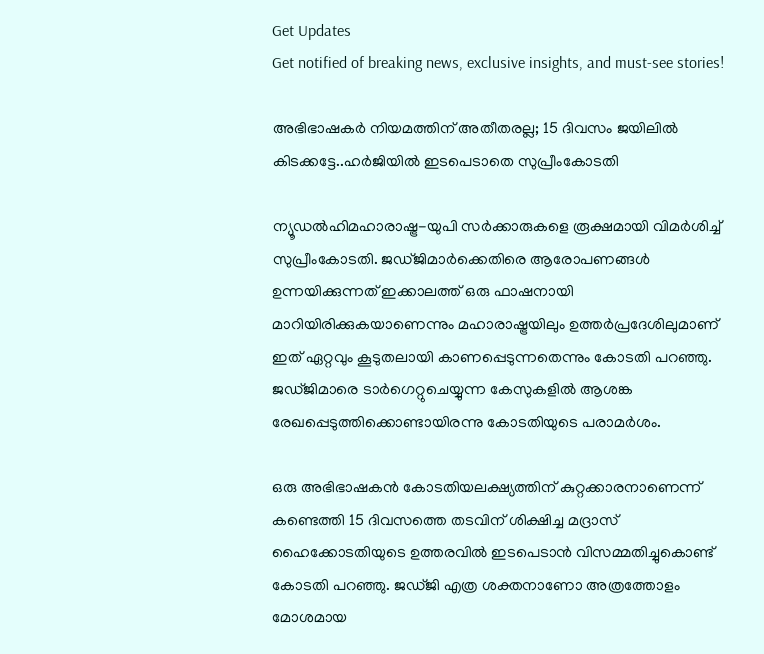Get Updates
Get notified of breaking news, exclusive insights, and must-see stories!

അഭിഭാഷകര്‍ നിയമത്തിന് അതീതരല്ല; 15 ദിവസം ജയിലില്‍ കിടക്കട്ടേ..ഹര്‍ജിയില്‍ ഇടപെടാതെ സുപ്രീംകോടതി

ന്യൂഡല്‍ഹിമഹാരാഷ്ട്ര-യുപി സര്‍ക്കാരുകളെ രൂക്ഷമായി വിമര്‍ശിച്ച് സുപ്രീംകോടതി. ജഡ്ജിമാര്‍ക്കെതിരെ ആരോപണങ്ങള്‍ ഉന്നയിക്കുന്നത് ഇക്കാലത്ത് ഒരു ഫാഷനായി മാറിയിരിക്കുകയാണെന്നും മഹാരാഷ്ട്രയിലും ഉത്തര്‍പ്രദേശിലുമാണ് ഇത് ഏറ്റവും കൂടുതലായി കാണപ്പെടുന്നതെന്നും കോടതി പറഞ്ഞു. ജഡ്ജിമാരെ ടാര്‍ഗെറ്റുചെയ്യുന്ന കേസുകളില്‍ ആശങ്ക രേഖപ്പെടുത്തിക്കൊണ്ടായിരന്നു കോടതിയുടെ പരാമര്‍ശം.

ഒരു അഭിഭാഷകന്‍ കോടതിയലക്ഷ്യത്തിന് കുറ്റക്കാരനാണെന്ന് കണ്ടെത്തി 15 ദിവസത്തെ തടവിന് ശിക്ഷിച്ച മദ്രാസ് ഹൈക്കോടതിയുടെ ഉത്തരവില്‍ ഇടപെടാന്‍ വിസമ്മതിച്ചുകൊണ്ട് കോടതി പറഞ്ഞു. ജഡ്ജി എത്ര ശക്തനാണോ അത്രത്തോളം മോശമായ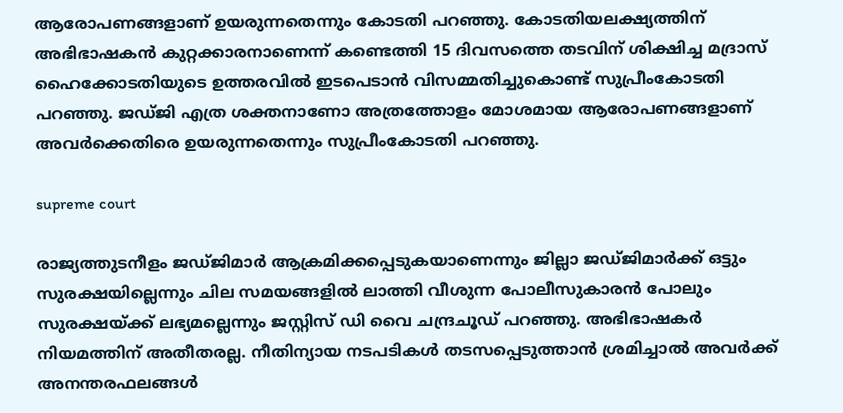ആരോപണങ്ങളാണ് ഉയരുന്നതെന്നും കോടതി പറഞ്ഞു. കോടതിയലക്ഷ്യത്തിന് അഭിഭാഷകന്‍ കുറ്റക്കാരനാണെന്ന് കണ്ടെത്തി 15 ദിവസത്തെ തടവിന് ശിക്ഷിച്ച മദ്രാസ് ഹൈക്കോടതിയുടെ ഉത്തരവില്‍ ഇടപെടാന്‍ വിസമ്മതിച്ചുകൊണ്ട് സുപ്രീംകോടതി പറഞ്ഞു. ജഡ്ജി എത്ര ശക്തനാണോ അത്രത്തോളം മോശമായ ആരോപണങ്ങളാണ് അവര്‍ക്കെതിരെ ഉയരുന്നതെന്നും സുപ്രീംകോടതി പറഞ്ഞു.

supreme court

രാജ്യത്തുടനീളം ജഡ്ജിമാര്‍ ആക്രമിക്കപ്പെടുകയാണെന്നും ജില്ലാ ജഡ്ജിമാര്‍ക്ക് ഒട്ടും സുരക്ഷയില്ലെന്നും ചില സമയങ്ങളില്‍ ലാത്തി വീശുന്ന പോലീസുകാരന്‍ പോലും സുരക്ഷയ്ക്ക് ലഭ്യമല്ലെന്നും ജസ്റ്റിസ് ഡി വൈ ചന്ദ്രചൂഡ് പറഞ്ഞു. അഭിഭാഷകര്‍ നിയമത്തിന് അതീതരല്ല. നീതിന്യായ നടപടികള്‍ തടസപ്പെടുത്താന്‍ ശ്രമിച്ചാല്‍ അവര്‍ക്ക് അനന്തരഫലങ്ങള്‍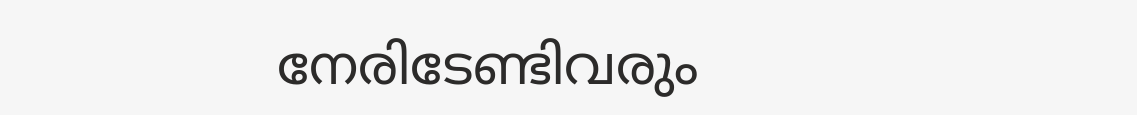നേരിടേണ്ടിവരും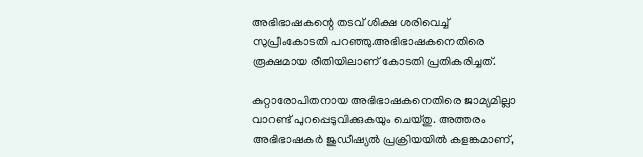അഭിഭാഷകന്റെ തടവ് ശിക്ഷ ശരിവെച്ച് സുപ്രീംകോടതി പറഞ്ഞു.അഭിഭാഷകനെതിരെ രൂക്ഷമായ രീതിയിലാണ് കോടതി പ്രതികരിച്ചത്.

കുറ്റാരോപിതനായ അഭിഭാഷകനെതിരെ ജാമ്യമില്ലാ വാറണ്ട് പുറപ്പെടുവിക്കുകയും ചെയ്തു. അത്തരം അഭിഭാഷകര്‍ ജുഡീഷ്യല്‍ പ്രക്രിയയില്‍ കളങ്കമാണ്,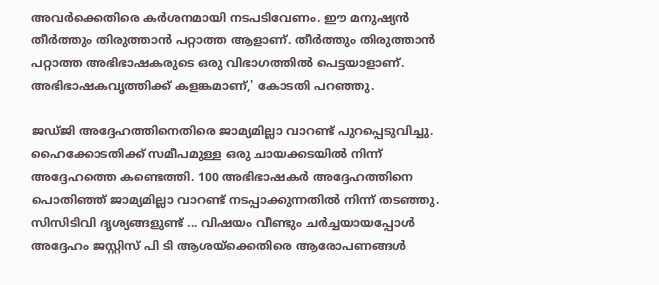അവര്‍ക്കെതിരെ കര്‍ശനമായി നടപടിവേണം. ഈ മനുഷ്യന്‍ തീര്‍ത്തും തിരുത്താന്‍ പറ്റാത്ത ആളാണ്. തീര്‍ത്തും തിരുത്താന്‍ പറ്റാത്ത അഭിഭാഷകരുടെ ഒരു വിഭാഗത്തില്‍ പെട്ടയാളാണ്. അഭിഭാഷകവൃത്തിക്ക് കളങ്കമാണ്,' കോടതി പറഞ്ഞു.

ജഡ്ജി അദ്ദേഹത്തിനെതിരെ ജാമ്യമില്ലാ വാറണ്ട് പുറപ്പെടുവിച്ചു. ഹൈക്കോടതിക്ക് സമീപമുള്ള ഒരു ചായക്കടയില്‍ നിന്ന് അദ്ദേഹത്തെ കണ്ടെത്തി. 100 അഭിഭാഷകര്‍ അദ്ദേഹത്തിനെ പൊതിഞ്ഞ് ജാമ്യമില്ലാ വാറണ്ട് നടപ്പാക്കുന്നതില്‍ നിന്ന് തടഞ്ഞു. സിസിടിവി ദൃശ്യങ്ങളുണ്ട് ... വിഷയം വീണ്ടും ചര്‍ച്ചയായപ്പോള്‍ അദ്ദേഹം ജസ്റ്റിസ് പി ടി ആശയ്ക്കെതിരെ ആരോപണങ്ങള്‍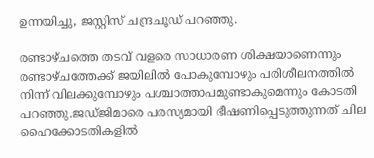ഉന്നയിച്ചു, ജസ്റ്റിസ് ചന്ദ്രചൂഡ് പറഞ്ഞു.

രണ്ടാഴ്ചത്തെ തടവ് വളരെ സാധാരണ ശിക്ഷയാണെന്നും രണ്ടാഴ്ചത്തേക്ക് ജയിലില്‍ പോകുമ്പോഴും പരിശീലനത്തില്‍ നിന്ന് വിലക്കുമ്പോഴും പശ്ചാത്താപമുണ്ടാകുമെന്നും കോടതി പറഞ്ഞു.ജഡ്ജിമാരെ പരസ്യമായി ഭീഷണിപ്പെടുത്തുന്നത് ചില ഹൈക്കോടതികളില്‍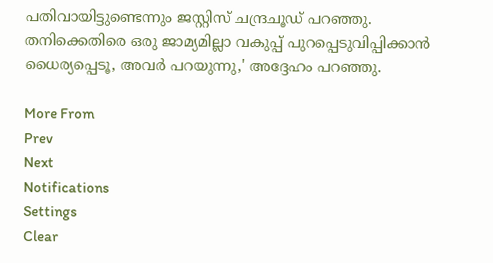പതിവായിട്ടുണ്ടെന്നും ജസ്റ്റിസ് ചന്ദ്രചൂഡ് പറഞ്ഞു. തനിക്കെതിരെ ഒരു ജാമ്യമില്ലാ വകുപ്പ് പുറപ്പെടുവിപ്പിക്കാന്‍ ധൈര്യപ്പെടൂ, അവര്‍ പറയുന്നു,' അദ്ദേഹം പറഞ്ഞു.

More From
Prev
Next
Notifications
Settings
Clear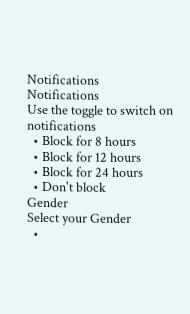Notifications
Notifications
Use the toggle to switch on notifications
  • Block for 8 hours
  • Block for 12 hours
  • Block for 24 hours
  • Don't block
Gender
Select your Gender
  •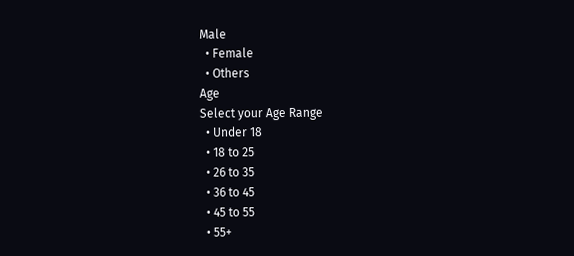Male
  • Female
  • Others
Age
Select your Age Range
  • Under 18
  • 18 to 25
  • 26 to 35
  • 36 to 45
  • 45 to 55
  • 55+